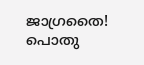ജാഗ്രതൈ! പൊതു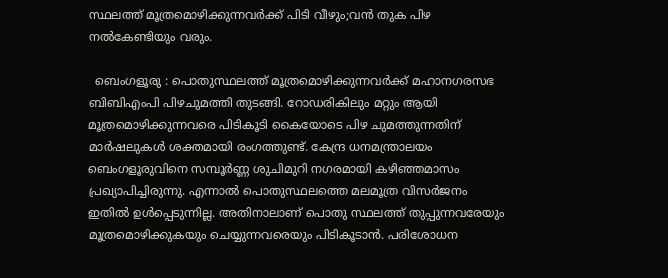സ്ഥലത്ത് മൂത്രമൊഴിക്കുന്നവർക്ക് പിടി വീഴും;വൻ തുക പിഴ നൽകേണ്ടിയും വരും.

  ബെംഗളൂരു : പൊതുസ്ഥലത്ത് മൂത്രമൊഴിക്കുന്നവർക്ക് മഹാനഗരസഭ ബിബിഎംപി പിഴചുമത്തി തുടങ്ങി. റോഡരികിലും മറ്റും ആയി മൂത്രമൊഴിക്കുന്നവരെ പിടികൂടി കൈയോടെ പിഴ ചുമത്തുന്നതിന് മാർഷലുകൾ ശക്തമായി രംഗത്തുണ്ട്. കേന്ദ്ര ധനമന്ത്രാലയം ബെംഗളൂരുവിനെ സമ്പൂർണ്ണ ശുചിമുറി നഗരമായി കഴിഞ്ഞമാസം പ്രഖ്യാപിച്ചിരുന്നു. എന്നാൽ പൊതുസ്ഥലത്തെ മലമൂത്ര വിസർജനം ഇതിൽ ഉൾപ്പെടുന്നില്ല. അതിനാലാണ് പൊതു സ്ഥലത്ത് തുപ്പുന്നവരേയും മൂത്രമൊഴിക്കുകയും ചെയ്യുന്നവരെയും പിടികൂടാൻ. പരിശോധന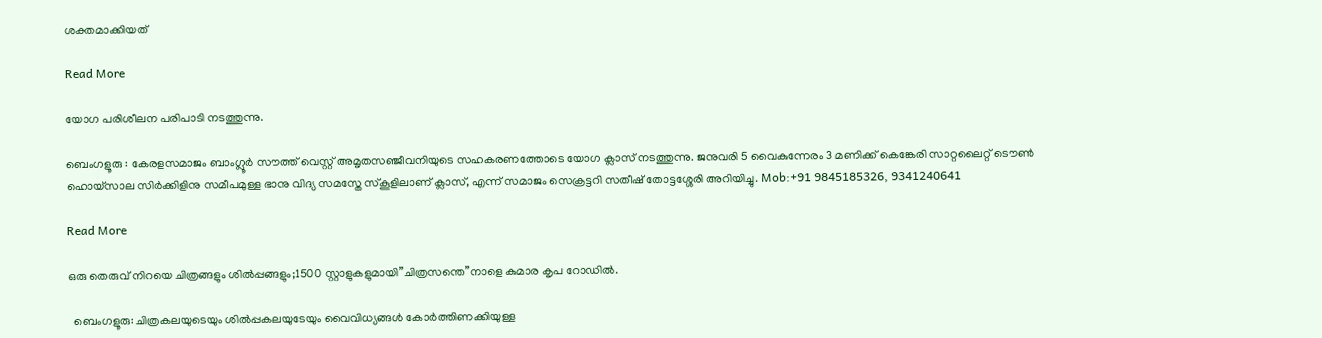ശക്തമാക്കിയത്

Read More

യോഗ പരിശീലന പരിപാടി നടത്തുന്നു.

ബെംഗളൂരു : കേരളസമാജം ബാംഗ്ലൂർ സൗത്ത് വെസ്റ്റ് അമൃതസഞ്ജീവനിയുടെ സഹകരണത്തോടെ യോഗ ക്ലാസ് നടത്തുന്നു. ജനുവരി 5 വൈകുന്നേരം 3 മണിക്ക് കെങ്കേരി സാറ്റലൈറ്റ് ടൌൺ ഹൊയ്സാല സിർക്കിളിനു സമീപമുള്ള ഭാനു വിദ്യ സമസ്തേ സ്കൂളിലാണ് ക്ലാസ്, എന്ന് സമാജം സെക്രട്ടറി സതീഷ് തോട്ടശ്ശേരി അറിയിച്ചു. Mob:+91 9845185326, 9341240641

Read More

ഒരു തെരുവ് നിറയെ ചിത്രങ്ങളും ശിൽപ്പങ്ങളും;1500 സ്റ്റാളുകളുമായി”ചിത്രസന്തെ”നാളെ കുമാര കൃപ റോഡിൽ.

  ബെംഗളൂരു: ചിത്രകലയുടെയും ശിൽപ്പകലയുടേയും വൈവിധ്യങ്ങൾ കോർത്തിണക്കിയുള്ള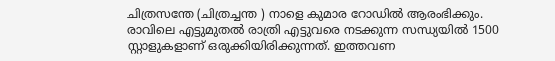ചിത്രസന്തേ (ചിത്രച്ചന്ത ) നാളെ കുമാര റോഡിൽ ആരംഭിക്കും. രാവിലെ എട്ടുമുതൽ രാത്രി എട്ടുവരെ നടക്കുന്ന സന്ധ്യയിൽ 1500 സ്റ്റാളുകളാണ് ഒരുക്കിയിരിക്കുന്നത്. ഇത്തവണ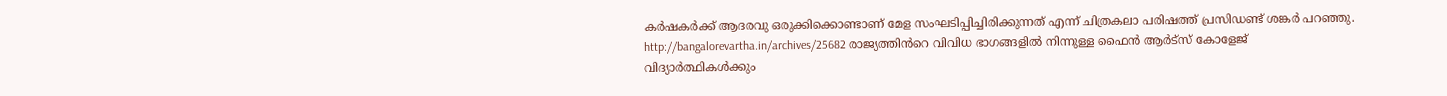കർഷകർക്ക് ആദരവു ഒരുക്കിക്കൊണ്ടാണ് മേള സംഘടിപ്പിച്ചിരിക്കുന്നത് എന്ന് ചിത്രകലാ പരിഷത്ത് പ്രസിഡണ്ട് ശങ്കർ പറഞ്ഞു. http://bangalorevartha.in/archives/25682 രാജ്യത്തിൻറെ വിവിധ ഭാഗങ്ങളിൽ നിന്നുള്ള ഫൈൻ ആർട്സ് കോളേജ് വിദ്യാർത്ഥികൾക്കും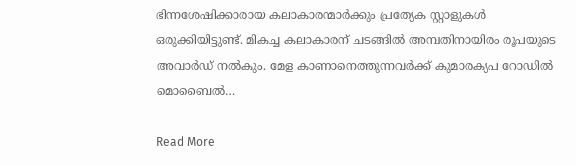ഭിന്നശേഷിക്കാരായ കലാകാരന്മാർക്കും പ്രത്യേക സ്റ്റാളുകൾ ഒരുക്കിയിട്ടുണ്ട്. മികച്ച കലാകാരന് ചടങ്ങിൽ അമ്പതിനായിരം രൂപയുടെ അവാർഡ് നൽകും. മേള കാണാനെത്തുന്നവർക്ക് കുമാരക്യപ റോഡിൽ മൊബൈൽ…

Read More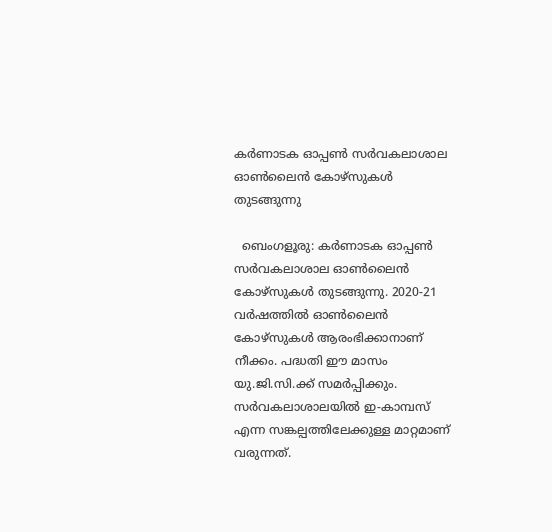കർണാടക ഓപ്പൺ സർവകലാശാല ഓൺലൈൻ കോഴ്‌സുകൾ തുടങ്ങുന്നു

  ബെംഗളൂരു: കർണാടക ഓപ്പൺ സർവകലാശാല ഓൺലൈൻ കോഴ്‌സുകൾ തുടങ്ങുന്നു. 2020-21 വർഷത്തിൽ ഓൺലൈൻ കോഴ്സുകൾ ആരംഭിക്കാനാണ് നീക്കം. പദ്ധതി ഈ മാസം യു.ജി.സി.ക്ക് സമർപ്പിക്കും. സർവകലാശാലയിൽ ഇ-കാമ്പസ് എന്ന സങ്കല്പത്തിലേക്കുള്ള മാറ്റമാണ് വരുന്നത്.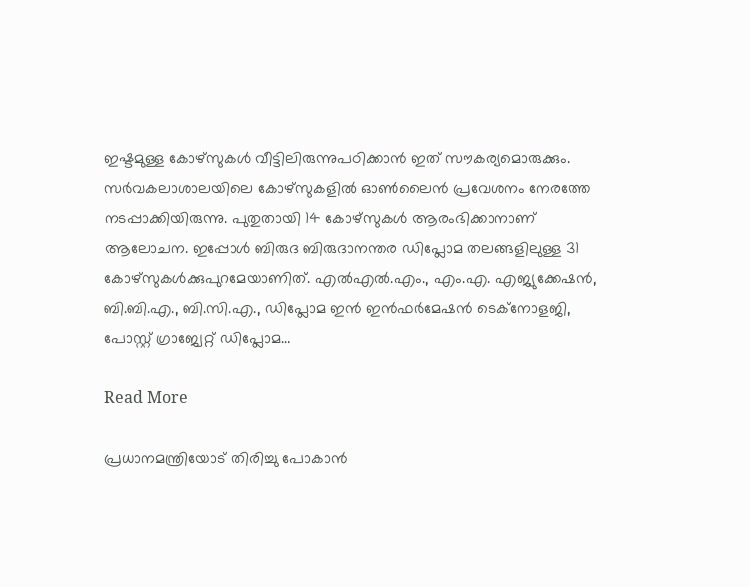ഇഷ്ടമുള്ള കോഴ്‌സുകൾ വീട്ടിലിരുന്നുപഠിക്കാൻ ഇത് സൗകര്യമൊരുക്കും. സർവകലാശാലയിലെ കോഴ്‌സുകളിൽ ഓൺലൈൻ പ്രവേശനം നേരത്തേ നടപ്പാക്കിയിരുന്നു. പുതുതായി 14 കോഴ്‌സുകൾ ആരംഭിക്കാനാണ് ആലോചന. ഇപ്പോൾ ബിരുദ ബിരുദാനന്തര ഡിപ്ലോമ തലങ്ങളിലുള്ള 31 കോഴ്‌സുകൾക്കുപുറമേയാണിത്. എൽഎൽ.എം., എം.എ. എജ്യുക്കേഷൻ, ബി.ബി.എ., ബി.സി.എ., ഡിപ്ലോമ ഇൻ ഇൻഫർമേഷൻ ടെക്‌നോളജി, പോസ്റ്റ് ഗ്രാജ്വേറ്റ് ഡിപ്ലോമ…

Read More

പ്രധാനമന്ത്രിയോട് തിരിച്ചു പോകാൻ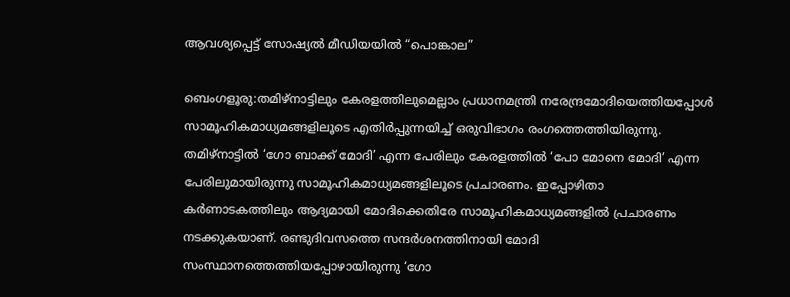ആവശ്യപ്പെട്ട് സോഷ്യൽ മീഡിയയിൽ “പൊങ്കാല”

ബെംഗളൂരു:തമിഴ്‌നാട്ടിലും കേരളത്തിലുമെല്ലാം പ്രധാനമന്ത്രി നരേന്ദ്രമോദിയെത്തിയപ്പോൾ സാമൂഹികമാധ്യമങ്ങളിലൂടെ എതിർപ്പുന്നയിച്ച് ഒരുവിഭാഗം രംഗത്തെത്തിയിരുന്നു. തമിഴ്‌നാട്ടിൽ ‘ഗോ ബാക്ക് മോദി’ എന്ന പേരിലും കേരളത്തിൽ ‘പോ മോനെ മോദി’ എന്ന പേരിലുമായിരുന്നു സാമൂഹികമാധ്യമങ്ങളിലൂടെ പ്രചാരണം. ഇപ്പോഴിതാ കർണാടകത്തിലും ആദ്യമായി മോദിക്കെതിരേ സാമൂഹികമാധ്യമങ്ങളിൽ പ്രചാരണം നടക്കുകയാണ്. രണ്ടുദിവസത്തെ സന്ദർശനത്തിനായി മോദി സംസ്ഥാനത്തെത്തിയപ്പോഴായിരുന്നു ‘ഗോ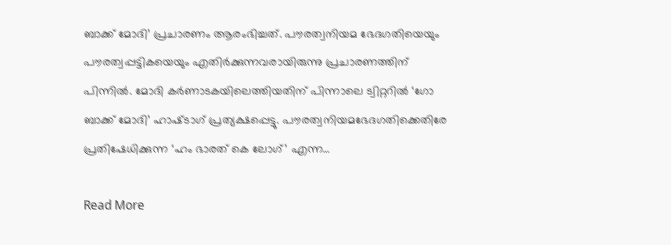ബാക്ക് മോദി’ പ്രചാരണം ആരംഭിച്ചത്. പൗരത്വനിയമ ഭേദഗതിയെയും പൗരത്വപ്പട്ടികയെയും എതിർക്കുന്നവരായിരുന്നു പ്രചാരണത്തിന് പിന്നിൽ. മോദി കർണാടകയിലെത്തിയതിന് പിന്നാലെ ട്വിറ്ററിൽ ‘ഗോ ബാക്ക് മോദി’ ഹാഷ്‌ടാഗ് പ്രത്യക്ഷപ്പെട്ടു. പൗരത്വനിയമഭേദഗതിക്കെതിരേ പ്രതിഷേധിക്കുന്ന ‘ഹം ഭാരത് കെ ലോഗ്’ എന്ന…

Read More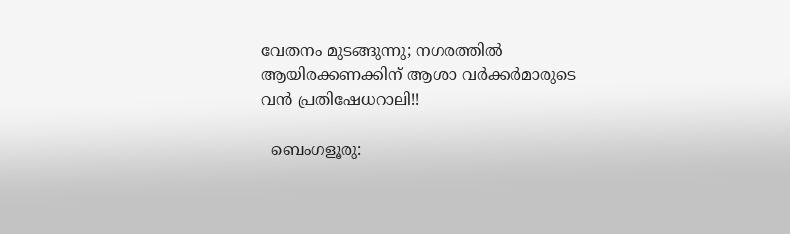വേതനം മുടങ്ങുന്നു; നഗരത്തിൽ ആയിരക്കണക്കിന് ആശാ വർക്കർമാരുടെ വൻ പ്രതിഷേധറാലി!!

  ബെംഗളൂരു: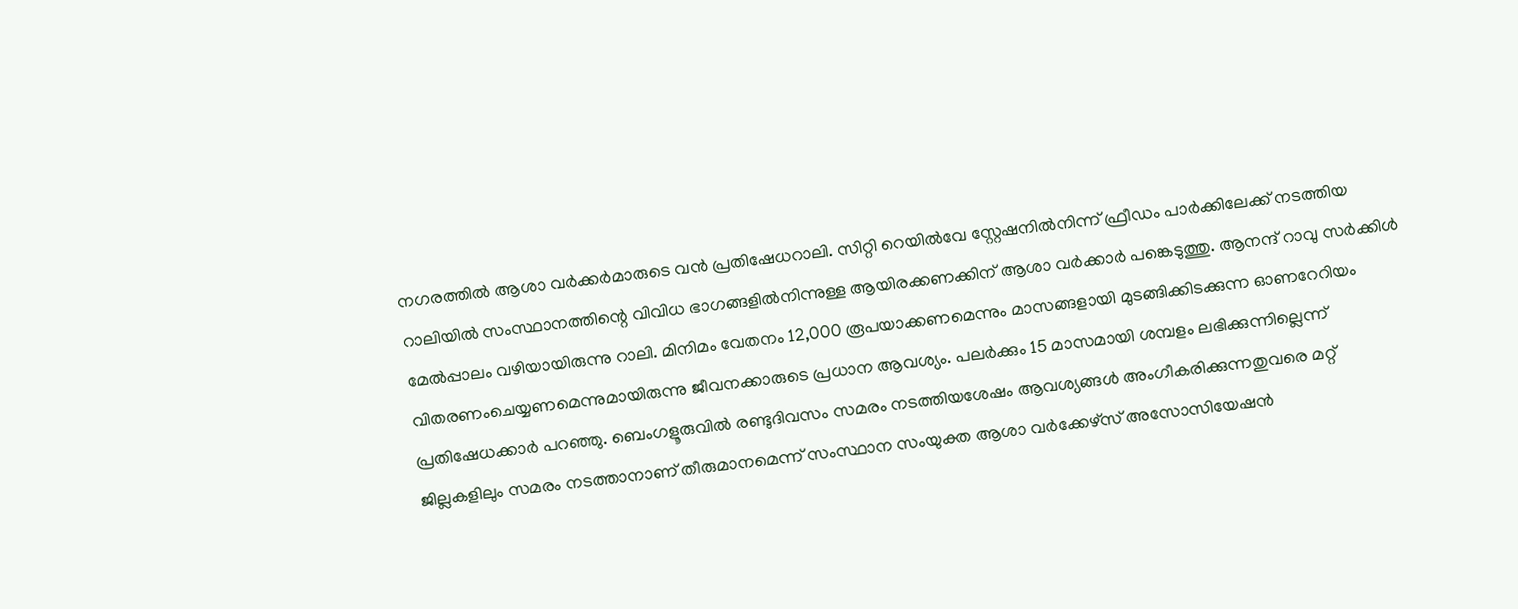നഗരത്തിൽ ആശാ വർക്കർമാരുടെ വൻ പ്രതിഷേധറാലി. സിറ്റി റെയിൽവേ സ്റ്റേഷനിൽനിന്ന് ഫ്രീഡം പാർക്കിലേക്ക് നടത്തിയ റാലിയിൽ സംസ്ഥാനത്തിന്റെ വിവിധ ഭാഗങ്ങളിൽനിന്നുള്ള ആയിരക്കണക്കിന് ആശാ വർക്കാർ പങ്കെടുത്തു. ആനന്ദ് റാവു സർക്കിൾ മേൽപ്പാലം വഴിയായിരുന്നു റാലി. മിനിമം വേതനം 12,000 രൂപയാക്കണമെന്നും മാസങ്ങളായി മുടങ്ങിക്കിടക്കുന്ന ഓണറേറിയം വിതരണംചെയ്യണമെന്നുമായിരുന്നു ജീവനക്കാരുടെ പ്രധാന ആവശ്യം. പലർക്കും 15 മാസമായി ശമ്പളം ലഭിക്കുന്നില്ലെന്ന് പ്രതിഷേധക്കാർ പറഞ്ഞു. ബെംഗളൂരുവിൽ രണ്ടുദിവസം സമരം നടത്തിയശേഷം ആവശ്യങ്ങൾ അംഗീകരിക്കുന്നതുവരെ മറ്റ് ജില്ലകളിലും സമരം നടത്താനാണ് തീരുമാനമെന്ന് സംസ്ഥാന സംയുക്ത ആശാ വർക്കേഴ്‌സ് അസോസിയേഷൻ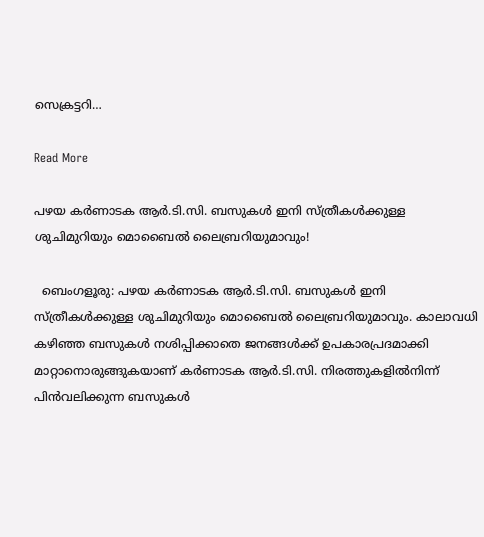സെക്രട്ടറി…

Read More

പഴയ കർണാടക ആർ.ടി.സി. ബസുകൾ ഇനി സ്ത്രീകൾക്കുള്ള ശുചിമുറിയും മൊബൈൽ ലൈബ്രറിയുമാവും!

  ബെംഗളൂരു: പഴയ കർണാടക ആർ.ടി.സി. ബസുകൾ ഇനി സ്ത്രീകൾക്കുള്ള ശുചിമുറിയും മൊബൈൽ ലൈബ്രറിയുമാവും. കാലാവധി കഴിഞ്ഞ ബസുകൾ നശിപ്പിക്കാതെ ജനങ്ങൾക്ക് ഉപകാരപ്രദമാക്കി മാറ്റാനൊരുങ്ങുകയാണ് കർണാടക ആർ.ടി.സി. നിരത്തുകളിൽനിന്ന് പിൻവലിക്കുന്ന ബസുകൾ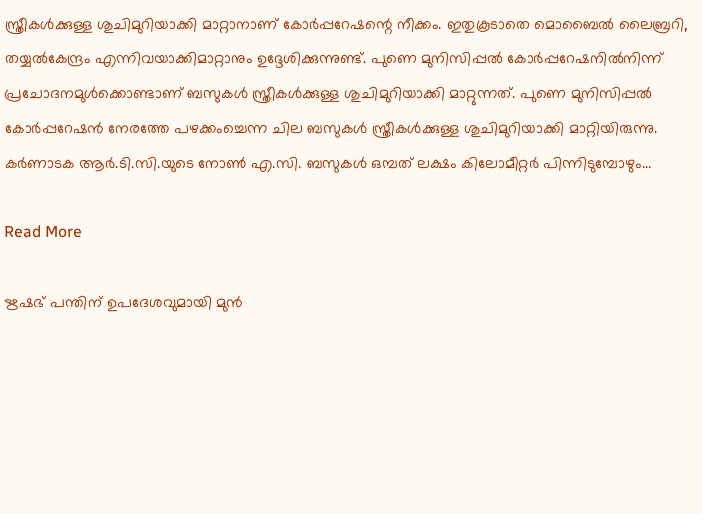സ്ത്രീകൾക്കുള്ള ശുചിമുറിയാക്കി മാറ്റാനാണ് കോർപ്പറേഷന്റെ നീക്കം. ഇതുകൂടാതെ മൊബൈൽ ലൈബ്രറി, തയ്യൽകേന്ദ്രം എന്നിവയാക്കിമാറ്റാനും ഉദ്ദേശിക്കുന്നുണ്ട്. പുണെ മുനിസിപ്പൽ കോർപ്പറേഷനിൽനിന്ന് പ്രചോദനമുൾക്കൊണ്ടാണ് ബസുകൾ സ്ത്രീകൾക്കുള്ള ശുചിമുറിയാക്കി മാറ്റുന്നത്. പുണെ മുനിസിപ്പൽ കോർപ്പറേഷൻ നേരത്തേ പഴക്കംച്ചെന്ന ചില ബസുകൾ സ്ത്രീകൾക്കുള്ള ശുചിമുറിയാക്കി മാറ്റിയിരുന്നു. കർണാടക ആർ.ടി.സി.യുടെ നോൺ എ.സി. ബസുകൾ ഒമ്പത് ലക്ഷം കിലോമീറ്റർ പിന്നിടുമ്പോഴും…

Read More

ഋഷഭ് പന്തിന് ഉപദേശവുമായി മുന്‍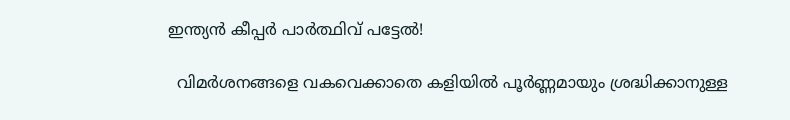ഇന്ത്യന്‍ കീപ്പര്‍ പാര്‍ത്ഥിവ് പട്ടേല്‍!

  വിമര്‍ശനങ്ങളെ വകവെക്കാതെ കളിയില്‍ പൂര്‍ണ്ണമായും ശ്രദ്ധിക്കാനുള്ള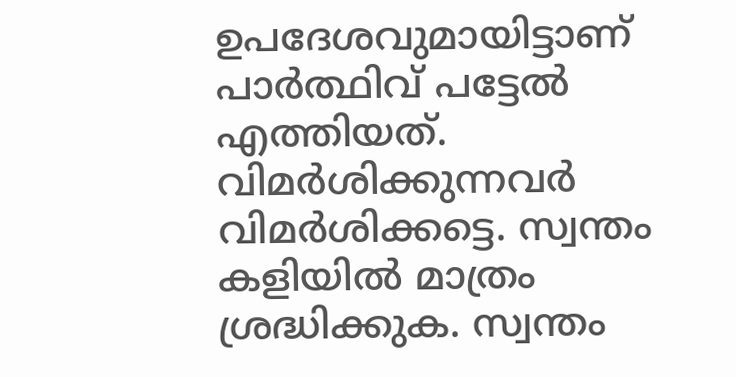ഉപദേശവുമായിട്ടാണ് പാര്‍ത്ഥിവ് പട്ടേല്‍ എത്തിയത്. വിമര്‍ശിക്കുന്നവര്‍ വിമര്‍ശിക്കട്ടെ. സ്വന്തം കളിയില്‍ മാത്രം ശ്രദ്ധിക്കുക. സ്വന്തം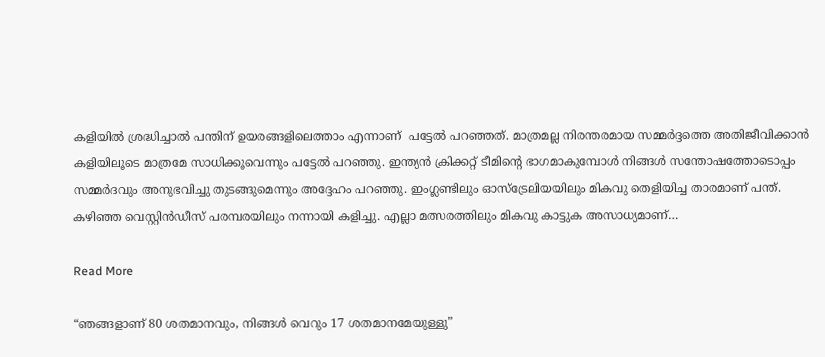കളിയില്‍ ശ്രദ്ധിച്ചാല്‍ പന്തിന് ഉയരങ്ങളിലെത്താം എന്നാണ്  പട്ടേല്‍ പറഞ്ഞത്. മാത്രമല്ല നിരന്തരമായ സമ്മര്‍ദ്ദത്തെ അതിജീവിക്കാന്‍ കളിയിലൂടെ മാത്രമേ സാധിക്കൂവെന്നും പട്ടേല്‍ പറഞ്ഞു. ഇന്ത്യന്‍ ക്രിക്കറ്റ് ടീമിന്‍റെ ഭാഗമാകുമ്പോള്‍ നിങ്ങള്‍ സന്തോഷത്തോടൊപ്പം സമ്മര്‍ദവും അനുഭവിച്ചു തുടങ്ങുമെന്നും അദ്ദേഹം പറഞ്ഞു. ഇംഗ്ലണ്ടിലും ഓസ്‌ട്രേലിയയിലും മികവു തെളിയിച്ച താരമാണ് പന്ത്. കഴിഞ്ഞ വെസ്റ്റിന്‍ഡീസ് പരമ്പരയിലും നന്നായി കളിച്ചു. എല്ലാ മത്സരത്തിലും മികവു കാട്ടുക അസാധ്യമാണ്…

Read More

“ഞങ്ങളാണ് 80 ശതമാനവും, നിങ്ങള്‍ വെറും 17 ശതമാനമേയുള്ളു”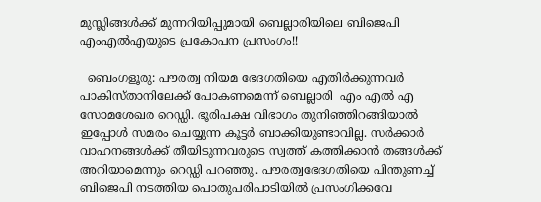മുസ്ലിങ്ങൾക്ക് മുന്നറിയിപ്പുമായി ബെല്ലാരിയിലെ ബിജെപി എംഎല്‍എയുടെ പ്രകോപന പ്രസംഗം!!

  ബെംഗളൂരു: പൗരത്വ നിയമ ഭേദഗതിയെ എതിർക്കുന്നവർ പാകിസ്താനിലേക്ക് പോകണമെന്ന് ബെല്ലാരി  എം എൽ എ സോമശേഖര റെഡ്ഡി. ഭൂരിപക്ഷ വിഭാഗം തുനിഞ്ഞിറങ്ങിയാൽ ഇപ്പോൾ സമരം ചെയ്യുന്ന കൂട്ടർ ബാക്കിയുണ്ടാവില്ല. സർക്കാർ വാഹനങ്ങൾക്ക് തീയിടുന്നവരുടെ സ്വത്ത്‌ കത്തിക്കാൻ തങ്ങൾക്ക്  അറിയാമെന്നും റെഡ്ഡി പറഞ്ഞു. പൗരത്വഭേദഗതിയെ പിന്തുണച്ച് ബിജെപി നടത്തിയ പൊതുപരിപാടിയില്‍ പ്രസംഗിക്കവേ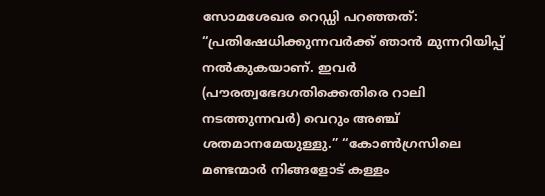സോമശേഖര റെഡ്ഡി പറഞ്ഞത്: “പ്രതിഷേധിക്കുന്നവര്‍ക്ക് ഞാന്‍ മുന്നറിയിപ്പ് നല്‍കുകയാണ്. ഇവര്‍ (പൗരത്വഭേദഗതിക്കെതിരെ റാലി നടത്തുന്നവര്‍) വെറും അഞ്ച് ശതമാനമേയുള്ളു.” “കോണ്‍ഗ്രസിലെ മണ്ടന്മാര്‍ നിങ്ങളോട് കള്ളം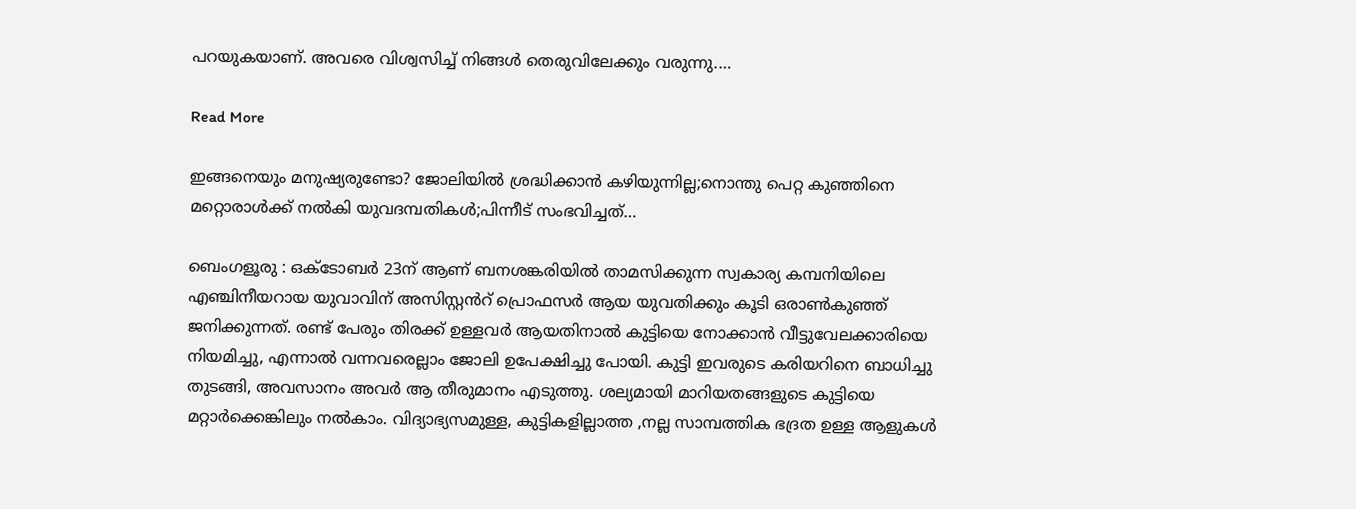പറയുകയാണ്. അവരെ വിശ്വസിച്ച് നിങ്ങള്‍ തെരുവിലേക്കും വരുന്നു.…

Read More

ഇങ്ങനെയും മനുഷ്യരുണ്ടോ? ജോലിയിൽ ശ്രദ്ധിക്കാൻ കഴിയുന്നില്ല;നൊന്തു പെറ്റ കുഞ്ഞിനെ മറ്റൊരാൾക്ക് നൽകി യുവദമ്പതികൾ;പിന്നീട് സംഭവിച്ചത്…

ബെംഗളൂരു : ഒക്ടോബർ 23ന് ആണ് ബനശങ്കരിയിൽ താമസിക്കുന്ന സ്വകാര്യ കമ്പനിയിലെ എഞ്ചിനീയറായ യുവാവിന് അസിസ്റ്റൻറ് പ്രൊഫസർ ആയ യുവതിക്കും കൂടി ഒരാൺകുഞ്ഞ് ജനിക്കുന്നത്. രണ്ട് പേരും തിരക്ക് ഉള്ളവർ ആയതിനാൽ കുട്ടിയെ നോക്കാൻ വീട്ടുവേലക്കാരിയെ നിയമിച്ചു, എന്നാൽ വന്നവരെല്ലാം ജോലി ഉപേക്ഷിച്ചു പോയി. കുട്ടി ഇവരുടെ കരിയറിനെ ബാധിച്ചു തുടങ്ങി, അവസാനം അവർ ആ തീരുമാനം എടുത്തു. ശല്യമായി മാറിയതങ്ങളുടെ കുട്ടിയെ മറ്റാർക്കെങ്കിലും നൽകാം. വിദ്യാഭ്യസമുള്ള, കുട്ടികളില്ലാത്ത ,നല്ല സാമ്പത്തിക ഭദ്രത ഉള്ള ആളുകൾ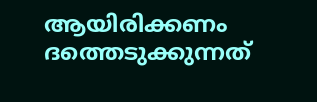ആയിരിക്കണം ദത്തെടുക്കുന്നത്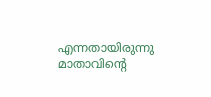എന്നതായിരുന്നു മാതാവിന്റെ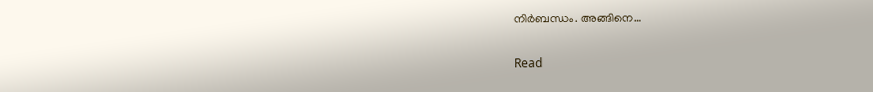നിർബന്ധം. അങ്ങിനെ…

Read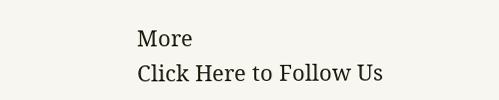More
Click Here to Follow Us